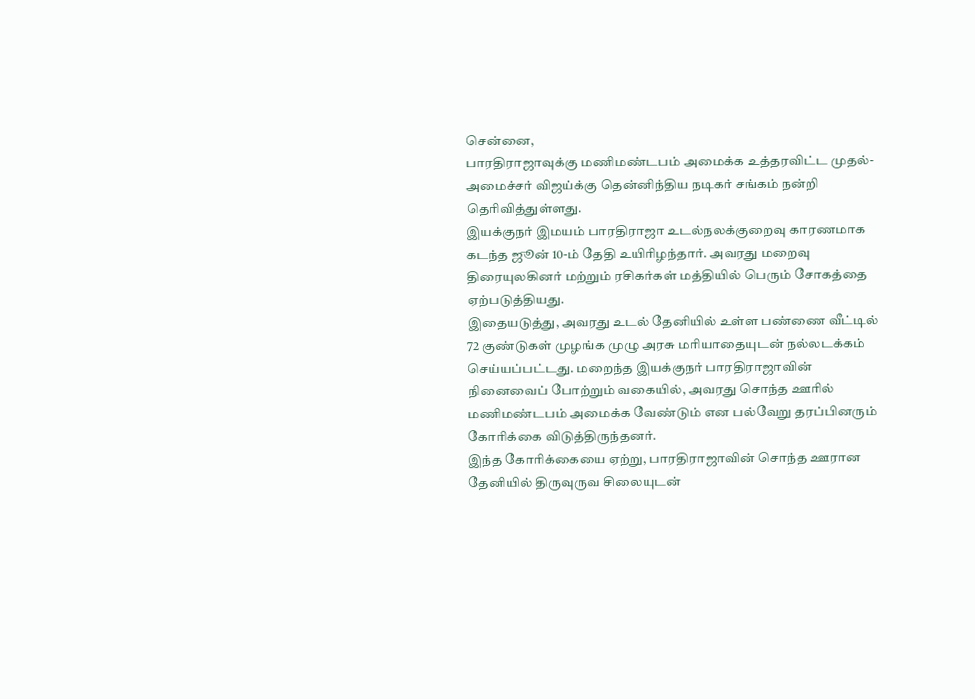சென்னை,
பாரதிராஜாவுக்கு மணிமண்டபம் அமைக்க உத்தரவிட்ட முதல்-அமைச்சர் விஜய்க்கு தென்னிந்திய நடிகர் சங்கம் நன்றி தெரிவித்துள்ளது.
இயக்குநர் இமயம் பாரதிராஜா உடல்நலக்குறைவு காரணமாக கடந்த ஜூன் 10-ம் தேதி உயிரிழந்தார். அவரது மறைவு திரையுலகினர் மற்றும் ரசிகர்கள் மத்தியில் பெரும் சோகத்தை ஏற்படுத்தியது.
இதையடுத்து, அவரது உடல் தேனியில் உள்ள பண்ணை வீட்டில் 72 குண்டுகள் முழங்க முழு அரசு மரியாதையுடன் நல்லடக்கம் செய்யப்பட்டது. மறைந்த இயக்குநர் பாரதிராஜாவின் நினைவைப் போற்றும் வகையில், அவரது சொந்த ஊரில் மணிமண்டபம் அமைக்க வேண்டும் என பல்வேறு தரப்பினரும் கோரிக்கை விடுத்திருந்தனர்.
இந்த கோரிக்கையை ஏற்று, பாரதிராஜாவின் சொந்த ஊரான தேனியில் திருவுருவ சிலையுடன்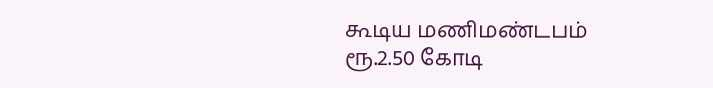கூடிய மணிமண்டபம் ரூ.2.50 கோடி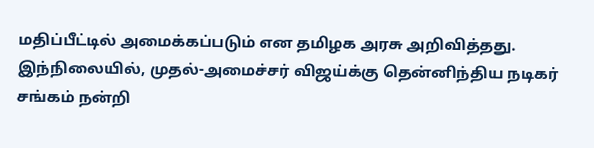மதிப்பீட்டில் அமைக்கப்படும் என தமிழக அரசு அறிவித்தது.
இந்நிலையில், முதல்-அமைச்சர் விஜய்க்கு தென்னிந்திய நடிகர் சங்கம் நன்றி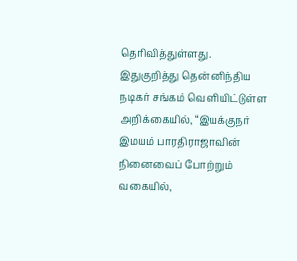தெரிவித்துள்ளது.
இதுகுறித்து தென்னிந்திய நடிகர் சங்கம் வெளியிட்டுள்ள அறிக்கையில், “இயக்குநர் இமயம் பாரதிராஜாவின் நினைவைப் போற்றும் வகையில்,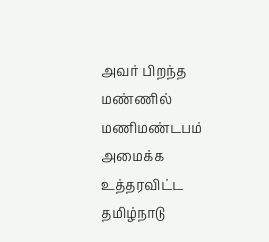அவர் பிறந்த மண்ணில் மணிமண்டபம் அமைக்க உத்தரவிட்ட தமிழ்நாடு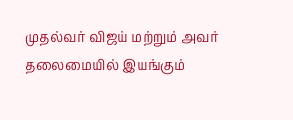முதல்வர் விஜய் மற்றும் அவர் தலைமையில் இயங்கும்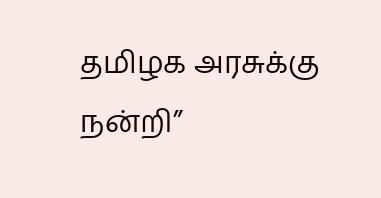தமிழக அரசுக்கு நன்றி”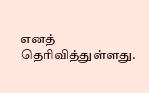எனத் தெரிவித்துள்ளது.